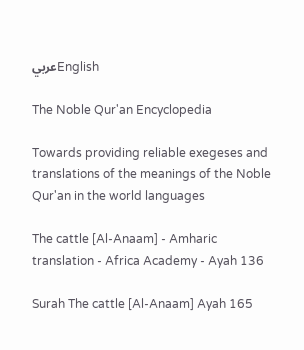عربيEnglish

The Noble Qur'an Encyclopedia

Towards providing reliable exegeses and translations of the meanings of the Noble Qur'an in the world languages

The cattle [Al-Anaam] - Amharic translation - Africa Academy - Ayah 136

Surah The cattle [Al-Anaam] Ayah 165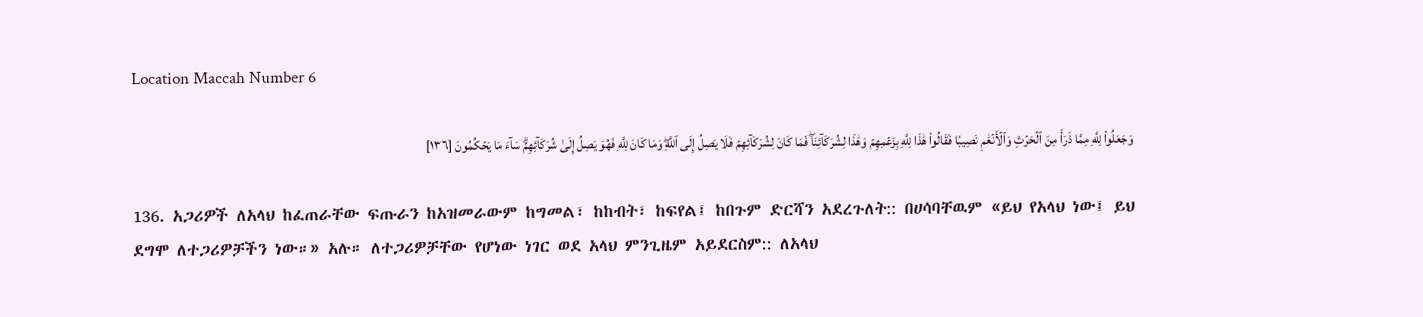Location Maccah Number 6

وَجَعَلُواْ لِلَّهِ مِمَّا ذَرَأَ مِنَ ٱلۡحَرۡثِ وَٱلۡأَنۡعَٰمِ نَصِيبٗا فَقَالُواْ هَٰذَا لِلَّهِ بِزَعۡمِهِمۡ وَهَٰذَا لِشُرَكَآئِنَاۖ فَمَا كَانَ لِشُرَكَآئِهِمۡ فَلَا يَصِلُ إِلَى ٱللَّهِۖ وَمَا كَانَ لِلَّهِ فَهُوَ يَصِلُ إِلَىٰ شُرَكَآئِهِمۡۗ سَآءَ مَا يَحۡكُمُونَ [١٣٦]

136. አጋሪዎች ለአላህ ከፈጠራቸው ፍጡራን ከአዝመራውም ከግመል፣ ከከብት፣ ከፍየል፤ ከበጉም ድርሻን አደረጉለት:: በሀሳባቸዉም «ይህ የአላህ ነው፤ ይህ ደግሞ ለተጋሪዎቻችን ነው።» አሉ። ለተጋሪዎቻቸው የሆነው ነገር ወደ አላህ ምንጊዜም አይደርስም:: ለአላህ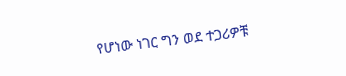የሆነው ነገር ግን ወደ ተጋሪዎቹ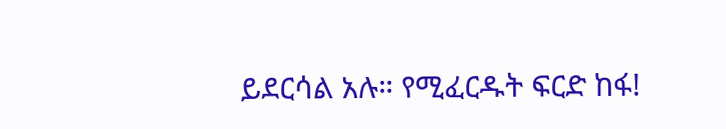ይደርሳል አሉ። የሚፈርዱት ፍርድ ከፋ!